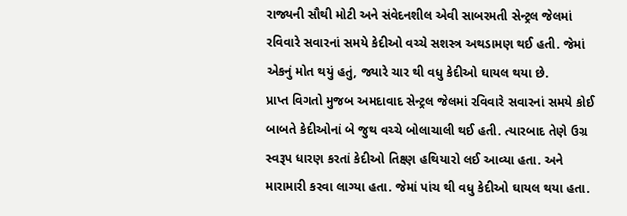રાજ્યની સૌથી મોટી અને સંવેદનશીલ એવી સાબરમતી સેન્ટ્રલ જેલમાં રવિવારે સવારનાં સમયે કેદીઓ વચ્ચે સશસ્ત્ર અથડામણ થઈ હતી. જેમાં એકનું મોત થયું હતું, જ્યારે ચાર થી વધુ કેદીઓ ઘાયલ થયા છે.
પ્રાપ્ત વિગતો મુજબ અમદાવાદ સેન્ટ્રલ જેલમાં રવિવારે સવારનાં સમયે કોઈ બાબતે કેદીઓનાં બે જુથ વચ્ચે બોલાચાલી થઈ હતી. ત્યારબાદ તેણે ઉગ્ર સ્વરૂપ ધારણ કરતાં કેદીઓ તિક્ષ્ણ હથિયારો લઈ આવ્યા હતા. અને મારામારી કરવા લાગ્યા હતા. જેમાં પાંચ થી વધુ કેદીઓ ઘાયલ થયા હતા.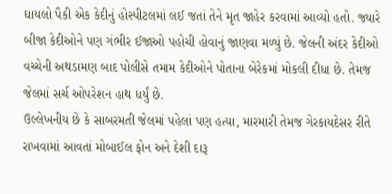ઘાયલો પૈકી એક કેદીનું હોસ્પીટલમાં લઈ જતાં તેને મૃત જાહેર કરવામાં આવ્યો હતો. જ્યારે બીજા કેદીઓને પણ ગંભીર ઈજાઓ પહોચી હોવાનું જાણવા મળ્યું છે. જેલની અંદર કેદીઓ વચ્ચેની અથડામણ બાદ પોલીસે તમામ કેદીઓને પોતાના બેરેકમાં મોકલી દીધા છે. તેમજ જેલમાં સર્ચ ઓપરેશન હાથ ધર્યું છે.
ઉલ્લેખનીય છે કે સાબરમતી જેલમાં પહેલાં પણ હત્યા, મારમારી તેમજ ગેરકાયદેસર રીતે રાખવામાં આવતાં મોબાઈલ ફોન અને દેશી દારૂ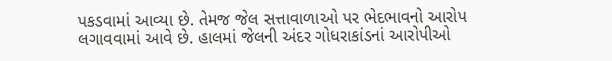પકડવામાં આવ્યા છે. તેમજ જેલ સત્તાવાળાઓ પર ભેદભાવનો આરોપ લગાવવામાં આવે છે. હાલમાં જેલની અંદર ગોધરાકાંડનાં આરોપીઓ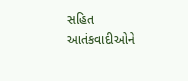સહિત આતંકવાદીઓને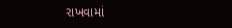રાખવામાં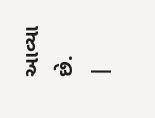આવ્યા છે.
|